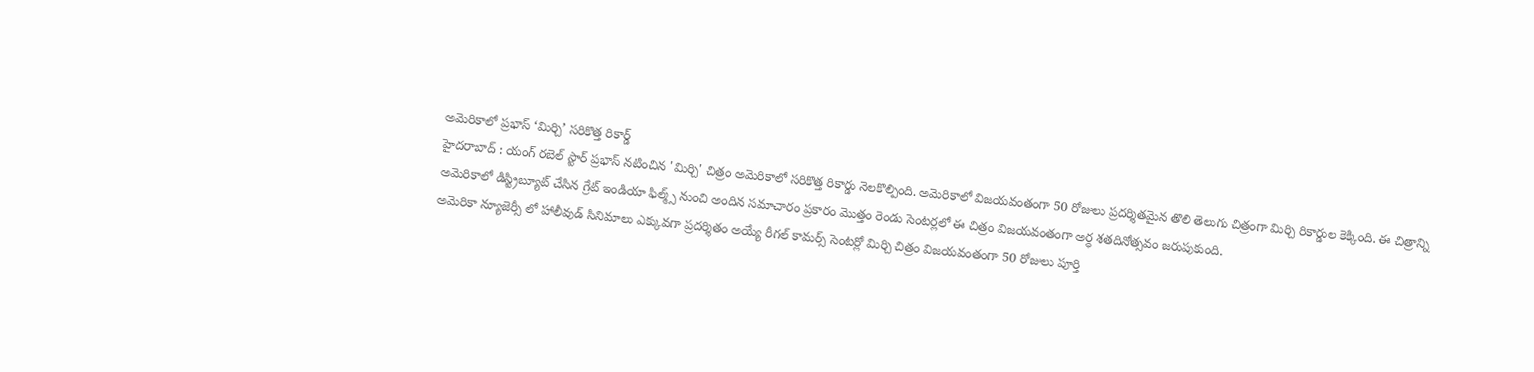అమెరికాలో ప్రభాస్ ‘మిర్చి’ సరికొత్త రికార్డ్
హైదరాబాద్ : యంగ్ రబెల్ స్టార్ ప్రభాస్ నటించిన 'మిర్చి' చిత్రం అమెరికాలో సరికొత్త రికార్డు నెలకొల్పింది. అమెరికాలో విజయవంతంగా 50 రోజులు ప్రదర్శితమైన తొలి తెలుగు చిత్రంగా మిర్చి రికార్డుల కెక్కింది. ఈ చిత్రాన్ని అమెరికాలో డిస్ట్రిబ్యూట్ చేసిన గ్రేట్ ఇండియా ఫిల్మ్స్ నుంచి అందిన సమాచారం ప్రకారం మొత్తం రెండు సెంటర్లలో ఈ చిత్రం విజయవంతంగా అర్ధ శతదినోత్సవం జరుపుకుంది.
అమెరికా న్యూజెర్సీ లో హాలీవుడ్ సినిమాలు ఎక్కువగా ప్రదర్శితం అయ్యే రీగల్ కామర్స్ సెంటర్లో మిర్చి చిత్రం విజయవంతంగా 50 రోజులు పూర్తి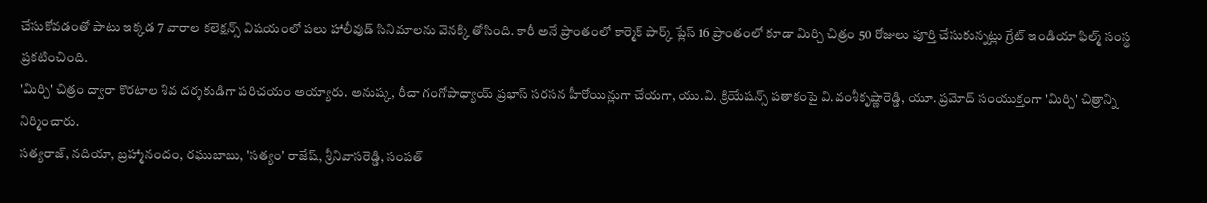చేసుకోవడంతో పాటు ఇక్కడ 7 వారాల కలెక్షన్స్ విషయంలో పలు హాలీవుడ్ సినిమాలను వెనక్కి తోసింది. కారీ అనే ప్రాంతంలో కార్మెక్ పార్క్ ప్లేస్ 16 ప్రాంతంలో కూడా మిర్చి చిత్రం 50 రోజులు పూర్తి చేసుకున్నట్లు గ్రేట్ ఇండియా ఫిల్మ్ సంస్థ ప్రకటించింది.
'మిర్చి' చిత్రం ద్వారా కొరటాల శివ దర్శకుడిగా పరిచయం అయ్యారు. అనుష్క, రీచా గంగోపాధ్యాయ్ ప్రభాస్ సరసన హీరోయిన్లుగా చేయగా, యు.వి. క్రియేషన్స్ పతాకంపై వి.వంశీకృష్ణారెడ్డి, యూ. ప్రమోద్ సంయుక్తంగా 'మిర్చి' చిత్రాన్ని నిర్మించారు.
సత్యరాజ్, నదియా, బ్రహ్మానందం, రఘుబాబు, 'సత్యం' రాజేష్, శ్రీనివాసరెడ్డి, సంపత్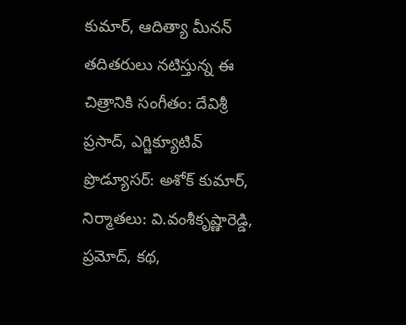కుమార్, ఆదిత్యా మీనన్ తదితరులు నటిస్తున్న ఈ చిత్రానికి సంగీతం: దేవిశ్రీ ప్రసాద్, ఎగ్జిక్యూటివ్ ప్రొడ్యూసర్: అశోక్ కుమార్, నిర్మాతలు: వి.వంశీకృష్ణారెడ్డి, ప్రమోద్, కథ,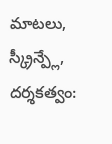మాటలు, స్క్రీన్ప్లే, దర్శకత్వం: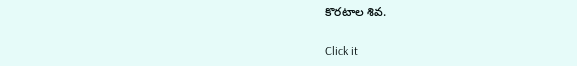కొరటాల శివ.


Click it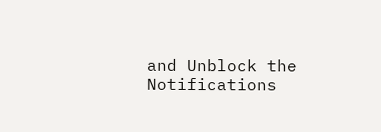and Unblock the Notifications